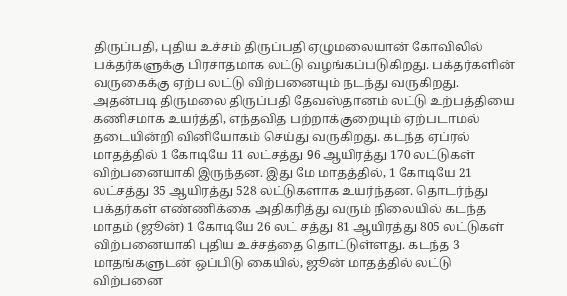திருப்பதி, புதிய உச்சம் திருப்பதி ஏழுமலையான் கோவிலில் பக்தர்களுக்கு பிரசாதமாக லட்டு வழங்கப்படுகிறது. பக்தர்களின் வருகைக்கு ஏற்ப லட்டு விற்பனையும் நடந்து வருகிறது. அதன்படி திருமலை திருப்பதி தேவஸ்தானம் லட்டு உற்பத்தியை கணிசமாக உயர்த்தி, எந்தவித பற்றாக்குறையும் ஏற்படாமல் தடையின்றி வினியோகம் செய்து வருகிறது. கடந்த ஏப்ரல் மாதத்தில் 1 கோடியே 11 லட்சத்து 96 ஆயிரத்து 170 லட்டுகள் விற்பனையாகி இருந்தன. இது மே மாதத்தில், 1 கோடியே 21 லட்சத்து 35 ஆயிரத்து 528 லட்டுகளாக உயர்ந்தன. தொடர்ந்து பக்தர்கள் எண்ணிக்கை அதிகரித்து வரும் நிலையில் கடந்த மாதம் (ஜூன்) 1 கோடியே 26 லட் சத்து 81 ஆயிரத்து 805 லட்டுகள் விற்பனையாகி புதிய உச்சத்தை தொட்டுள்ளது. கடந்த 3 மாதங்களுடன் ஒப்பிடு கையில், ஜூன் மாதத்தில் லட்டு விற்பனை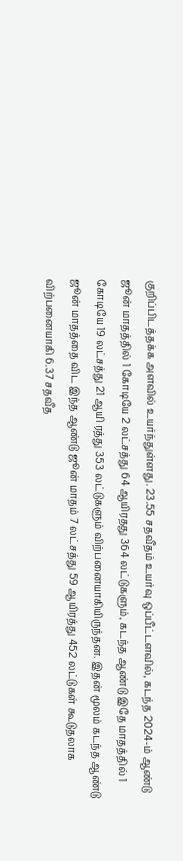குறிப்பிடத்தக்க அளவில் உயர்ந்துள்ளது. 23.55 சதவீதம் உயர்வு ஒப்பீட்டளவில், கடந்த 2024-ம் ஆண்டு ஜூன் மாதத்தில் 1 கோடியே 2 லட்சத்து 64 ஆயிரதது 364 லட்டுகளும், கடந்த ஆண்டு இதே மாதத்தில் 1 கோடியே 19 லட்சத்து 21 ஆயி ரத்து 353 லட்டுகளும் விற்பனையாகியிருந்தன. இதன் மூலம் கடந்த ஆண்டு ஜூன் மாதத்தை விட இந்த ஆண்டு ஜூன் மாதம் 7 லட்சத்து 59 ஆயிரத்து 452 லட்டுகள் கூடுதலாக விற்பனையாகி 6.37 சதவீத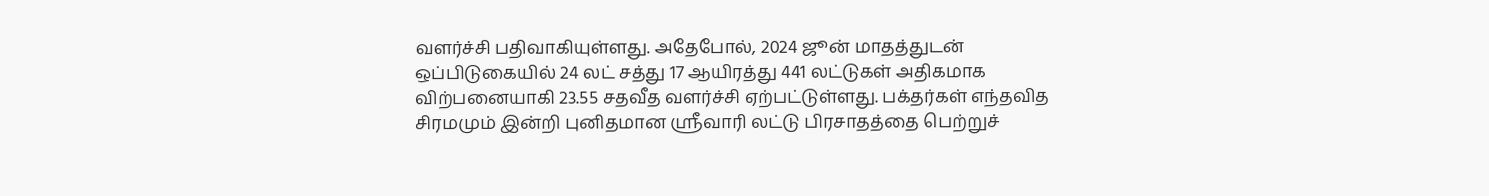வளர்ச்சி பதிவாகியுள்ளது. அதேபோல், 2024 ஜூன் மாதத்துடன் ஒப்பிடுகையில் 24 லட் சத்து 17 ஆயிரத்து 441 லட்டுகள் அதிகமாக விற்பனையாகி 23.55 சதவீத வளர்ச்சி ஏற்பட்டுள்ளது. பக்தர்கள் எந்தவித சிரமமும் இன்றி புனிதமான ஸ்ரீவாரி லட்டு பிரசாதத்தை பெற்றுச்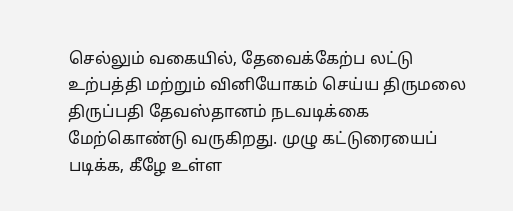செல்லும் வகையில், தேவைக்கேற்ப லட்டு உற்பத்தி மற்றும் வினியோகம் செய்ய திருமலை திருப்பதி தேவஸ்தானம் நடவடிக்கை மேற்கொண்டு வருகிறது. முழு கட்டுரையைப் படிக்க, கீழே உள்ள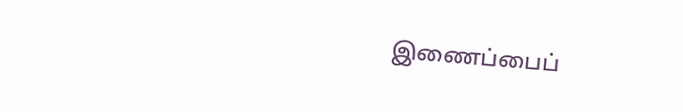இணைப்பைப்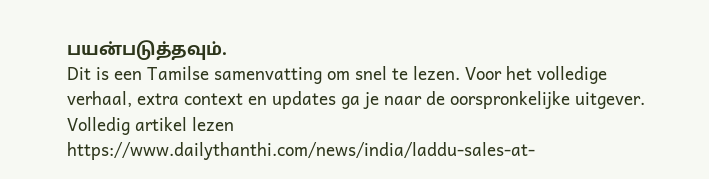பயன்படுத்தவும்.
Dit is een Tamilse samenvatting om snel te lezen. Voor het volledige verhaal, extra context en updates ga je naar de oorspronkelijke uitgever.
Volledig artikel lezen
https://www.dailythanthi.com/news/india/laddu-sales-at-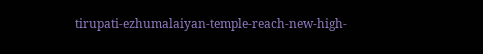tirupati-ezhumalaiyan-temple-reach-new-high-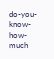do-you-know-how-much